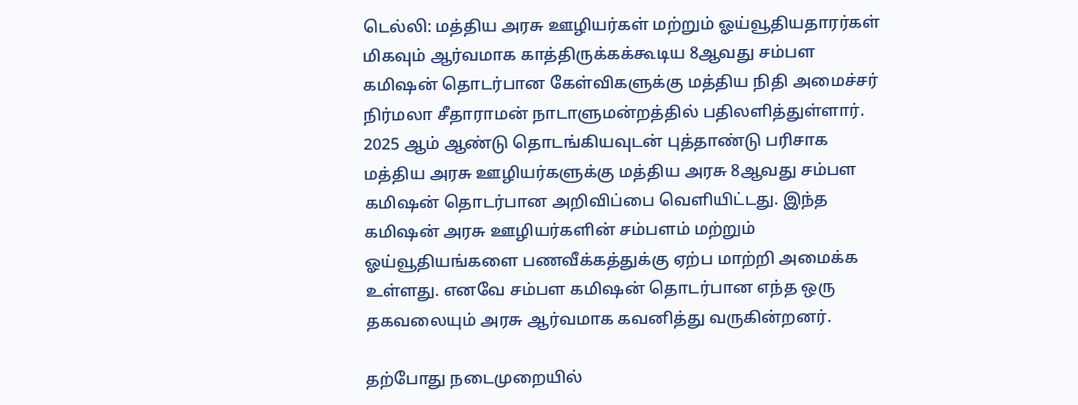டெல்லி: மத்திய அரசு ஊழியர்கள் மற்றும் ஓய்வூதியதாரர்கள் மிகவும் ஆர்வமாக காத்திருக்கக்கூடிய 8ஆவது சம்பள கமிஷன் தொடர்பான கேள்விகளுக்கு மத்திய நிதி அமைச்சர் நிர்மலா சீதாராமன் நாடாளுமன்றத்தில் பதிலளித்துள்ளார்.
2025 ஆம் ஆண்டு தொடங்கியவுடன் புத்தாண்டு பரிசாக மத்திய அரசு ஊழியர்களுக்கு மத்திய அரசு 8ஆவது சம்பள கமிஷன் தொடர்பான அறிவிப்பை வெளியிட்டது. இந்த கமிஷன் அரசு ஊழியர்களின் சம்பளம் மற்றும் ஓய்வூதியங்களை பணவீக்கத்துக்கு ஏற்ப மாற்றி அமைக்க உள்ளது. எனவே சம்பள கமிஷன் தொடர்பான எந்த ஒரு தகவலையும் அரசு ஆர்வமாக கவனித்து வருகின்றனர்.

தற்போது நடைமுறையில்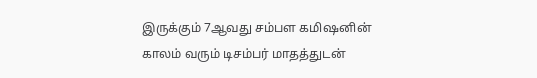இருக்கும் 7ஆவது சம்பள கமிஷனின் காலம் வரும் டிசம்பர் மாதத்துடன்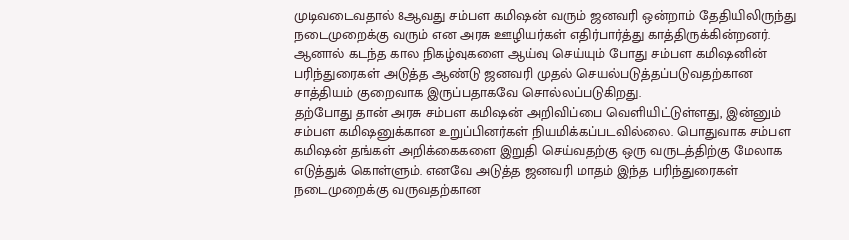முடிவடைவதால் 8ஆவது சம்பள கமிஷன் வரும் ஜனவரி ஒன்றாம் தேதியிலிருந்து நடைமுறைக்கு வரும் என அரசு ஊழியர்கள் எதிர்பார்த்து காத்திருக்கின்றனர். ஆனால் கடந்த கால நிகழ்வுகளை ஆய்வு செய்யும் போது சம்பள கமிஷனின் பரிந்துரைகள் அடுத்த ஆண்டு ஜனவரி முதல் செயல்படுத்தப்படுவதற்கான சாத்தியம் குறைவாக இருப்பதாகவே சொல்லப்படுகிறது.
தற்போது தான் அரசு சம்பள கமிஷன் அறிவிப்பை வெளியிட்டுள்ளது, இன்னும் சம்பள கமிஷனுக்கான உறுப்பினர்கள் நியமிக்கப்படவில்லை. பொதுவாக சம்பள கமிஷன் தங்கள் அறிக்கைகளை இறுதி செய்வதற்கு ஒரு வருடத்திற்கு மேலாக எடுத்துக் கொள்ளும். எனவே அடுத்த ஜனவரி மாதம் இந்த பரிந்துரைகள் நடைமுறைக்கு வருவதற்கான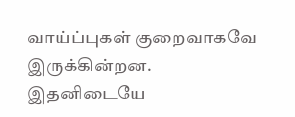வாய்ப்புகள் குறைவாகவே இருக்கின்றன.
இதனிடையே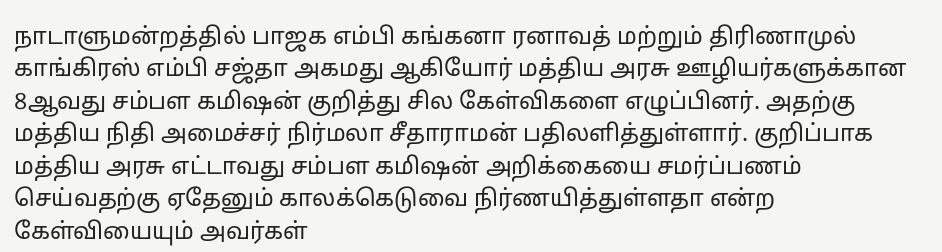நாடாளுமன்றத்தில் பாஜக எம்பி கங்கனா ரனாவத் மற்றும் திரிணாமுல் காங்கிரஸ் எம்பி சஜ்தா அகமது ஆகியோர் மத்திய அரசு ஊழியர்களுக்கான 8ஆவது சம்பள கமிஷன் குறித்து சில கேள்விகளை எழுப்பினர். அதற்கு மத்திய நிதி அமைச்சர் நிர்மலா சீதாராமன் பதிலளித்துள்ளார். குறிப்பாக மத்திய அரசு எட்டாவது சம்பள கமிஷன் அறிக்கையை சமர்ப்பணம் செய்வதற்கு ஏதேனும் காலக்கெடுவை நிர்ணயித்துள்ளதா என்ற கேள்வியையும் அவர்கள்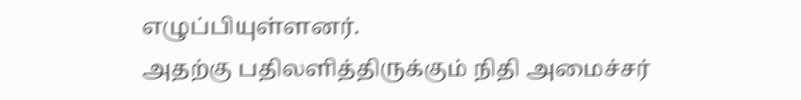எழுப்பியுள்ளனர்.
அதற்கு பதிலளித்திருக்கும் நிதி அமைச்சர்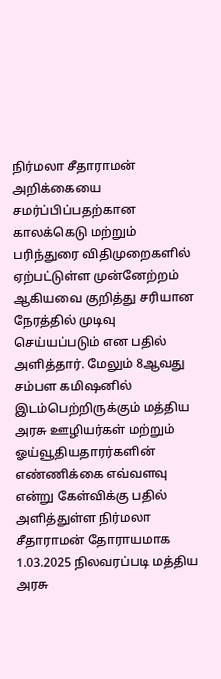நிர்மலா சீதாராமன் அறிக்கையை சமர்ப்பிப்பதற்கான காலக்கெடு மற்றும் பரிந்துரை விதிமுறைகளில் ஏற்பட்டுள்ள முன்னேற்றம் ஆகியவை குறித்து சரியான நேரத்தில் முடிவு செய்யப்படும் என பதில் அளித்தார். மேலும் 8ஆவது சம்பள கமிஷனில் இடம்பெற்றிருக்கும் மத்திய அரசு ஊழியர்கள் மற்றும் ஓய்வூதியதாரர்களின் எண்ணிக்கை எவ்வளவு என்று கேள்விக்கு பதில் அளித்துள்ள நிர்மலா சீதாராமன் தோராயமாக 1.03.2025 நிலவரப்படி மத்திய அரசு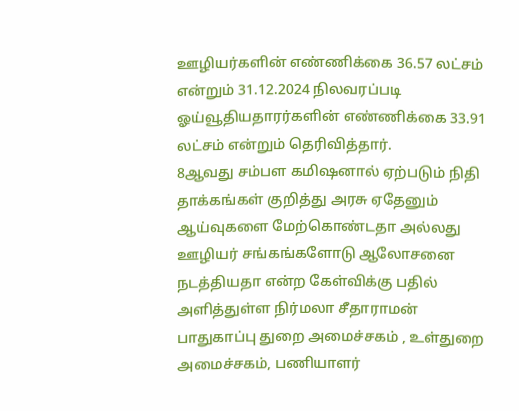ஊழியர்களின் எண்ணிக்கை 36.57 லட்சம் என்றும் 31.12.2024 நிலவரப்படி ஓய்வூதியதாரர்களின் எண்ணிக்கை 33.91 லட்சம் என்றும் தெரிவித்தார்.
8ஆவது சம்பள கமிஷனால் ஏற்படும் நிதி தாக்கங்கள் குறித்து அரசு ஏதேனும் ஆய்வுகளை மேற்கொண்டதா அல்லது ஊழியர் சங்கங்களோடு ஆலோசனை நடத்தியதா என்ற கேள்விக்கு பதில் அளித்துள்ள நிர்மலா சீதாராமன் பாதுகாப்பு துறை அமைச்சகம் , உள்துறை அமைச்சகம், பணியாளர்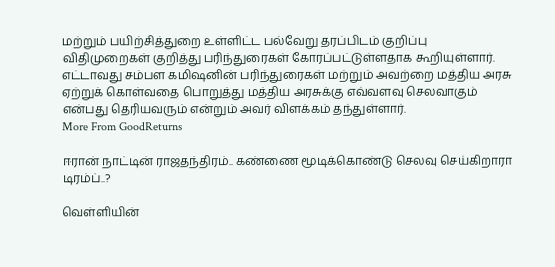மற்றும் பயிற்சித்துறை உள்ளிட்ட பல்வேறு தரப்பிடம் குறிப்பு விதிமுறைகள் குறித்து பரிந்துரைகள் கோரப்பட்டுள்ளதாக கூறியுள்ளார்.
எட்டாவது சம்பள கமிஷனின் பரிந்துரைகள் மற்றும் அவற்றை மத்திய அரசு ஏற்றுக் கொள்வதை பொறுத்து மத்திய அரசுக்கு எவ்வளவு செலவாகும் என்பது தெரியவரும் என்றும் அவர் விளக்கம் தந்துள்ளார்.
More From GoodReturns

ஈரான் நாட்டின் ராஜதந்திரம்.. கண்ணை மூடிக்கொண்டு செலவு செய்கிறாரா டிரம்ப்..?

வெள்ளியின்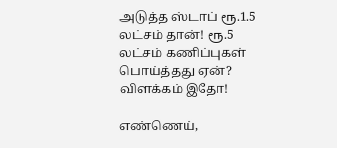அடுத்த ஸ்டாப் ரூ.1.5 லட்சம் தான்! ரூ.5 லட்சம் கணிப்புகள் பொய்த்தது ஏன்? விளக்கம் இதோ!

எண்ணெய்,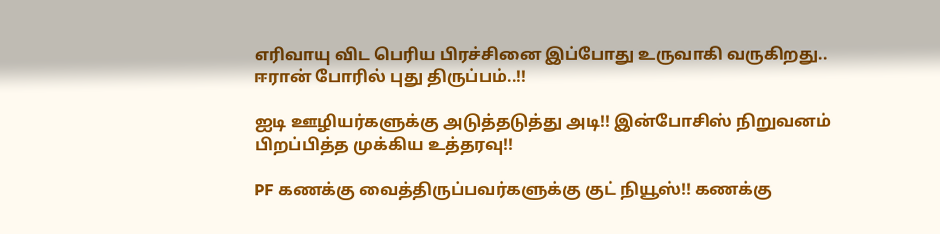எரிவாயு விட பெரிய பிரச்சினை இப்போது உருவாகி வருகிறது.. ஈரான் போரில் புது திருப்பம்..!!

ஐடி ஊழியர்களுக்கு அடுத்தடுத்து அடி!! இன்போசிஸ் நிறுவனம் பிறப்பித்த முக்கிய உத்தரவு!!

PF கணக்கு வைத்திருப்பவர்களுக்கு குட் நியூஸ்!! கணக்கு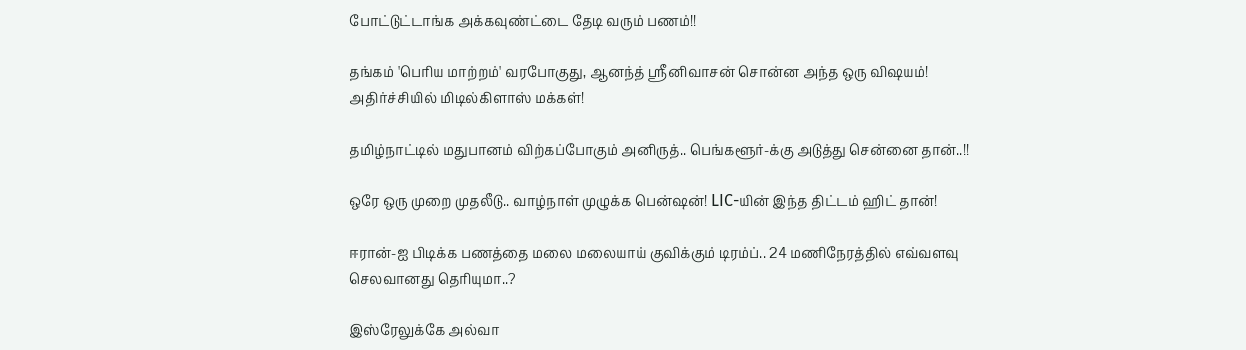போட்டுட்டாங்க அக்கவுண்ட்டை தேடி வரும் பணம்!!

தங்கம் 'பெரிய மாற்றம்' வரபோகுது, ஆனந்த் ஸ்ரீனிவாசன் சொன்ன அந்த ஒரு விஷயம்! அதிர்ச்சியில் மிடில்கிளாஸ் மக்கள்!

தமிழ்நாட்டில் மதுபானம் விற்கப்போகும் அனிருத்.. பெங்களூர்-க்கு அடுத்து சென்னை தான்..!!

ஒரே ஒரு முறை முதலீடு.. வாழ்நாள் முழுக்க பென்ஷன்! LIC-யின் இந்த திட்டம் ஹிட் தான்!

ஈரான்-ஐ பிடிக்க பணத்தை மலை மலையாய் குவிக்கும் டிரம்ப்.. 24 மணிநேரத்தில் எவ்வளவு செலவானது தெரியுமா..?

இஸ்ரேலுக்கே அல்வா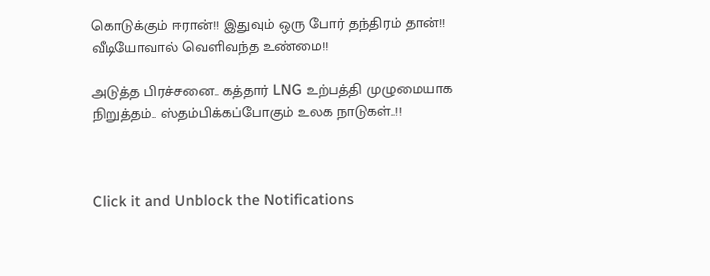கொடுக்கும் ஈரான்!! இதுவும் ஒரு போர் தந்திரம் தான்!! வீடியோவால் வெளிவந்த உண்மை!!

அடுத்த பிரச்சனை.. கத்தார் LNG உற்பத்தி முழுமையாக நிறுத்தம்.. ஸ்தம்பிக்கப்போகும் உலக நாடுகள்..!!



Click it and Unblock the Notifications